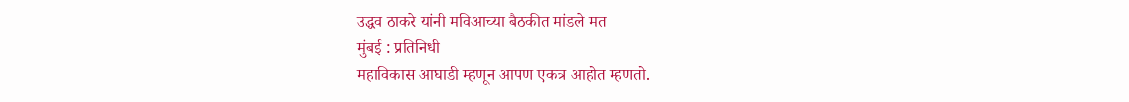उद्धव ठाकरे यांनी मविआच्या बैठकीत मांडले मत
मुंबई : प्रतिनिधी
महाविकास आघाडी म्हणून आपण एकत्र आहोत म्हणतो.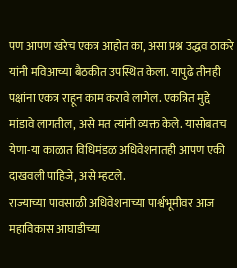पण आपण खरेच एकत्र आहोत का, असा प्रश्न उद्धव ठाकरे यांनी मविआच्या बैठकीत उपस्थित केला. यापुढे तीनही पक्षांना एकत्र राहून काम करावे लागेल. एकत्रित मुद्दे मांडावे लागतील, असे मत त्यांनी व्यक्त केले. यासोबतच येणा-या काळात विधिमंडळ अधिवेशनातही आपण एकी दाखवली पाहिजे, असे म्हटले.
राज्याच्या पावसाळी अधिवेशनाच्या पार्श्वभूमीवर आज महाविकास आघाडीच्या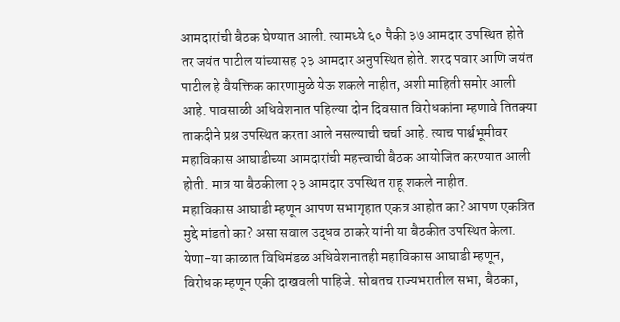आमदारांची बैठक घेण्यात आली. त्यामध्ये ६० पैकी ३७ आमदार उपस्थित होते तर जयंत पाटील यांच्यासह २३ आमदार अनुपस्थित होते. शरद पवार आणि जयंत पाटील हे वैयक्तिक कारणामुळे येऊ शकले नाहीत, अशी माहिती समोर आली आहे. पावसाळी अधिवेशनात पहिल्या दोन दिवसात विरोधकांना म्हणावे तितक्या ताकदीने प्रश्न उपस्थित करता आले नसल्याची चर्चा आहे. त्याच पार्श्वभूमीवर महाविकास आघाडीच्या आमदारांची महत्त्वाची बैठक आयोजित करण्यात आली होती. मात्र या बैठकीला २३ आमदार उपस्थित राहू शकले नाहीत.
महाविकास आघाडी म्हणून आपण सभागृहात एकत्र आहोत का? आपण एकत्रित मुद्दे मांडतो का? असा सवाल उद्धव ठाकरे यांनी या बैठकीत उपस्थित केला. येणा-या काळात विधिमंडळ अधिवेशनातही महाविकास आघाडी म्हणून, विरोधक म्हणून एकी दाखवली पाहिजे. सोबतच राज्यभरातील सभा, बैठका,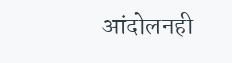आंदोलनही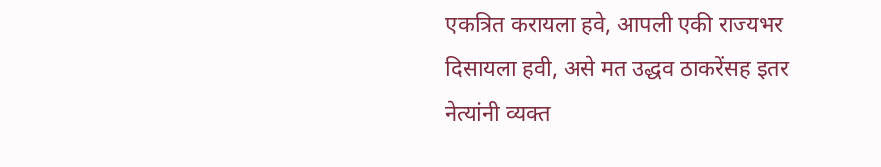एकत्रित करायला हवे, आपली एकी राज्यभर दिसायला हवी, असे मत उद्धव ठाकरेंसह इतर नेत्यांनी व्यक्त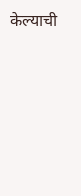केल्याची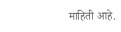माहिती आहे.